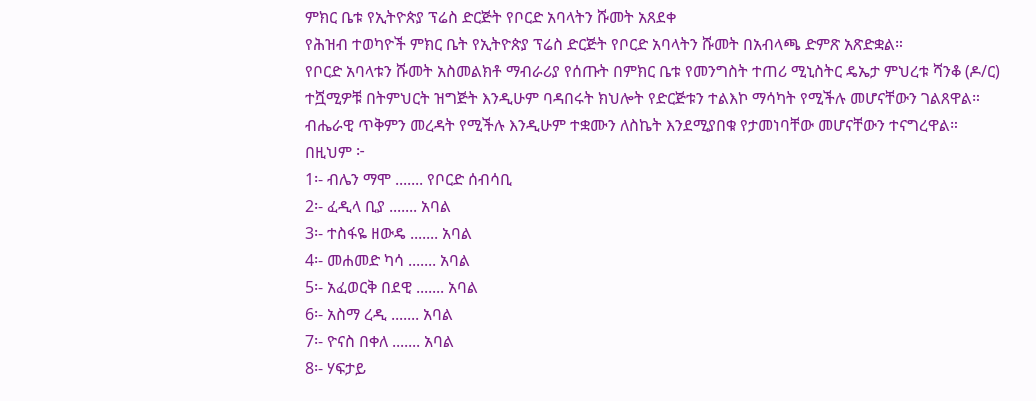ምክር ቤቱ የኢትዮጵያ ፕሬስ ድርጅት የቦርድ አባላትን ሹመት አጸደቀ
የሕዝብ ተወካዮች ምክር ቤት የኢትዮጵያ ፕሬስ ድርጅት የቦርድ አባላትን ሹመት በአብላጫ ድምጽ አጽድቋል።
የቦርድ አባላቱን ሹመት አስመልክቶ ማብራሪያ የሰጡት በምክር ቤቱ የመንግስት ተጠሪ ሚኒስትር ዴኤታ ምህረቱ ሻንቆ (ዶ/ር) ተሿሚዎቹ በትምህርት ዝግጅት እንዲሁም ባዳበሩት ክህሎት የድርጅቱን ተልእኮ ማሳካት የሚችሉ መሆናቸውን ገልጸዋል።
ብሔራዊ ጥቅምን መረዳት የሚችሉ እንዲሁም ተቋሙን ለስኬት እንደሚያበቁ የታመነባቸው መሆናቸውን ተናግረዋል።
በዚህም ፦
1፡- ብሌን ማሞ ....... የቦርድ ሰብሳቢ
2፡- ፈዲላ ቢያ ....... አባል
3፡- ተስፋዬ ዘውዴ ....... አባል
4፡- መሐመድ ካሳ ....... አባል
5፡- አፈወርቅ በደዊ ....... አባል
6፡- አስማ ረዲ ....... አባል
7፡- ዮናስ በቀለ ....... አባል
8፡- ሃፍታይ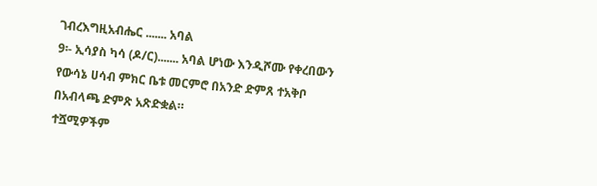ገብረእግዚአብሔር ....... አባል
9፡- ኢሳያስ ካሳ (ዶ/ር)....... አባል ሆነው እንዲሾሙ የቀረበውን የውሳኔ ሀሳብ ምክር ቤቱ መርምሮ በአንድ ድምጸ ተአቅቦ በአብላጫ ድምጽ አጽድቋል።
ተሿሚዎችም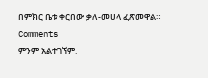በምክር ቤቱ ቀርበው ቃለ-መሀላ ፈጽመዋል።
Comments
ምንም አልተገኘም.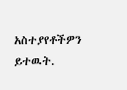አስተያየቶችዎን ይተዉት.